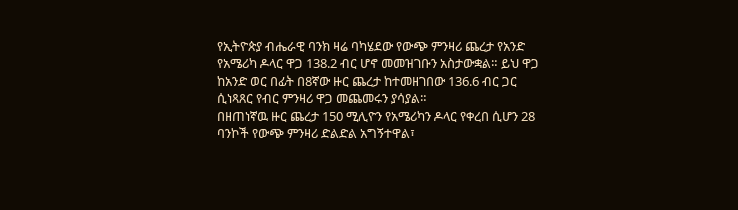የኢትዮጵያ ብሔራዊ ባንክ ዛሬ ባካሄደው የውጭ ምንዛሪ ጨረታ የአንድ የአሜሪካ ዶላር ዋጋ 138.2 ብር ሆኖ መመዝገቡን አስታውቋል። ይህ ዋጋ ከአንድ ወር በፊት በ8ኛው ዙር ጨረታ ከተመዘገበው 136.6 ብር ጋር ሲነጻጸር የብር ምንዛሪ ዋጋ መጨመሩን ያሳያል።
በዘጠነኛዉ ዙር ጨረታ 150 ሚሊዮን የአሜሪካን ዶላር የቀረበ ሲሆን 28 ባንኮች የውጭ ምንዛሪ ድልድል አግኝተዋል፣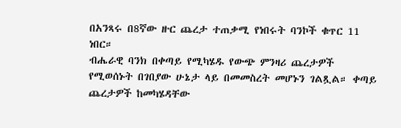በአንጻሩ በ8ኛው ዙር ጨረታ ተጠቃሚ የነበሩት ባንኮች ቁጥር 11 ነበር።
ብሔራዊ ባንክ በቀጣይ የሚካሄዱ የውጭ ምንዛሪ ጨረታዎች የሚወሰኑት በገበያው ሁኔታ ላይ በመመስረት መሆኑን ገልጿል። ቀጣይ ጨረታዎች ከመካሄዳቸው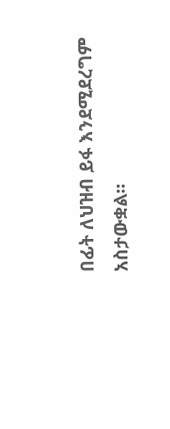በፊት ለህዝብ ይፋ እንደሚደረግም አስታውቋል።